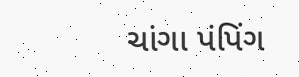ચાંગા પંપિંગ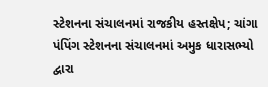સ્ટેશનના સંચાલનમાં રાજકીય હસ્તક્ષેપ; ચાંગા પંપિંગ સ્ટેશનના સંચાલનમાં અમુક ધારાસભ્યો દ્વારા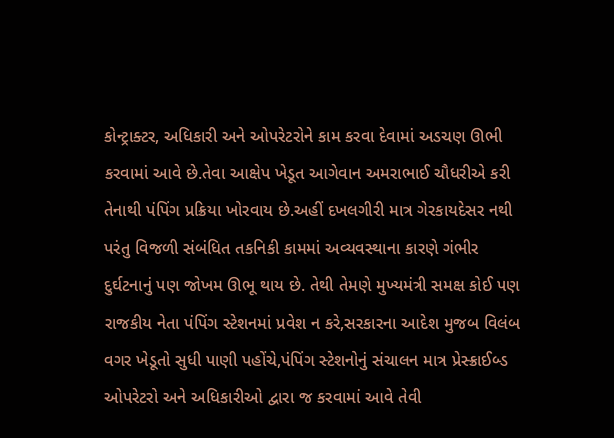કોન્ટ્રાક્ટર, અધિકારી અને ઓપરેટરોને કામ કરવા દેવામાં અડચણ ઊભી કરવામાં આવે છે.તેવા આક્ષેપ ખેડૂત આગેવાન અમરાભાઈ ચૌધરીએ કરી તેનાથી પંપિંગ પ્રક્રિયા ખોરવાય છે.અહીં દખલગીરી માત્ર ગેરકાયદેસર નથી પરંતુ વિજળી સંબંધિત તકનિકી કામમાં અવ્યવસ્થાના કારણે ગંભીર દુર્ઘટનાનું પણ જોખમ ઊભૂ થાય છે. તેથી તેમણે મુખ્યમંત્રી સમક્ષ કોઈ પણ રાજકીય નેતા પંપિંગ સ્ટેશનમાં પ્રવેશ ન કરે,સરકારના આદેશ મુજબ વિલંબ વગર ખેડૂતો સુધી પાણી પહોંચે,પંપિંગ સ્ટેશનોનું સંચાલન માત્ર પ્રેસ્ક્રાઈબ્ડ ઓપરેટરો અને અધિકારીઓ દ્વારા જ કરવામાં આવે તેવી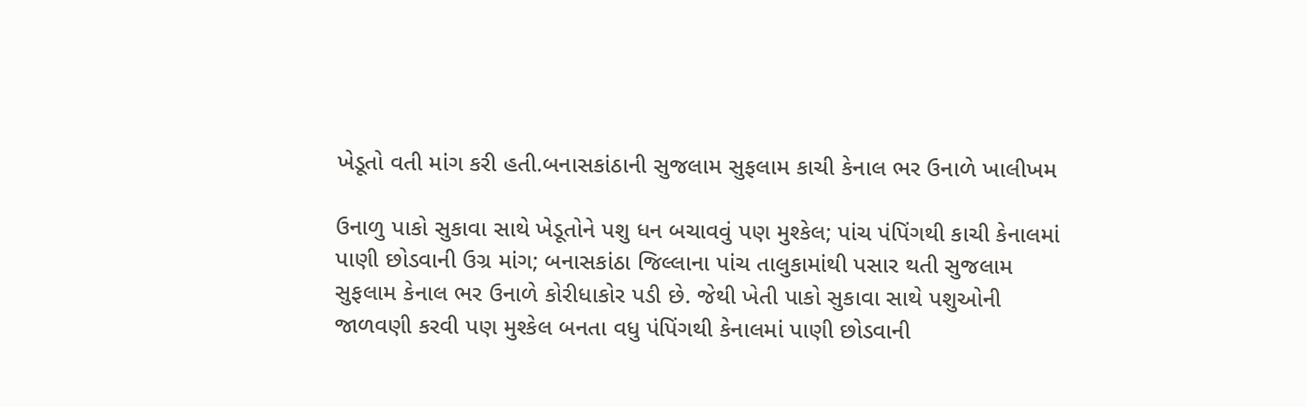ખેડૂતો વતી માંગ કરી હતી.બનાસકાંઠાની સુજલામ સુફલામ કાચી કેનાલ ભર ઉનાળે ખાલીખમ

ઉનાળુ પાકો સુકાવા સાથે ખેડૂતોને પશુ ધન બચાવવું પણ મુશ્કેલ; પાંચ પંપિંગથી કાચી કેનાલમાં પાણી છોડવાની ઉગ્ર માંગ; બનાસકાંઠા જિલ્લાના પાંચ તાલુકામાંથી પસાર થતી સુજલામ સુફલામ કેનાલ ભર ઉનાળે કોરીધાકોર પડી છે. જેથી ખેતી પાકો સુકાવા સાથે પશુઓની જાળવણી કરવી પણ મુશ્કેલ બનતા વધુ પંપિંગથી કેનાલમાં પાણી છોડવાની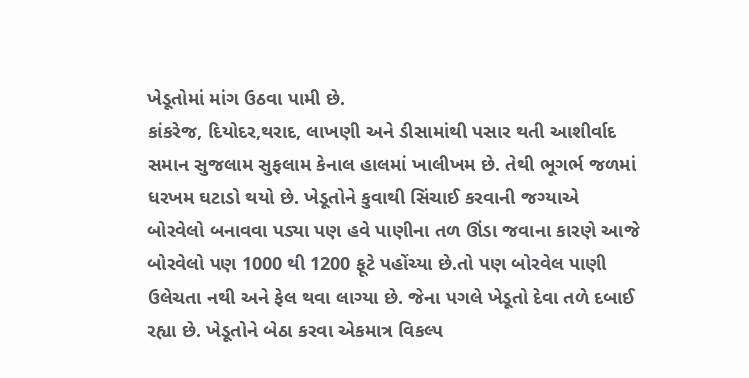ખેડૂતોમાં માંગ ઉઠવા પામી છે.
કાંકરેજ, દિયોદર,થરાદ, લાખણી અને ડીસામાંથી પસાર થતી આશીર્વાદ સમાન સુજલામ સુફલામ કેનાલ હાલમાં ખાલીખમ છે. તેથી ભૂગર્ભ જળમાં ધરખમ ઘટાડો થયો છે. ખેડૂતોને કુવાથી સિંચાઈ કરવાની જગ્યાએ બોરવેલો બનાવવા પડ્યા પણ હવે પાણીના તળ ઊંડા જવાના કારણે આજે બોરવેલો પણ 1000 થી 1200 ફૂટે પહોંચ્યા છે.તો પણ બોરવેલ પાણી ઉલેચતા નથી અને ફેલ થવા લાગ્યા છે. જેના પગલે ખેડૂતો દેવા તળે દબાઈ રહ્યા છે. ખેડૂતોને બેઠા કરવા એકમાત્ર વિકલ્પ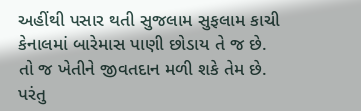અહીંથી પસાર થતી સુજલામ સુફલામ કાચી કેનાલમાં બારેમાસ પાણી છોડાય તે જ છે. તો જ ખેતીને જીવતદાન મળી શકે તેમ છે. પરંતુ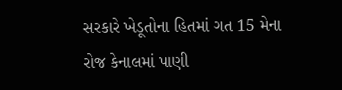સરકારે ખેડૂતોના હિતમાં ગત 15 મેના રોજ કેનાલમાં પાણી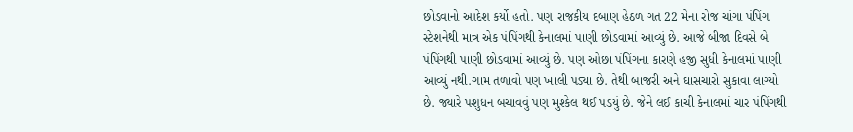છોડવાનો આદેશ કર્યો હતો. પણ રાજકીય દબાણ હેઠળ ગત 22 મેના રોજ ચાંગા પંપિંગ સ્ટેશનેથી માત્ર એક પંપિંગથી કેનાલમાં પાણી છોડવામાં આવ્યું છે. આજે બીજા દિવસે બે પંપિંગથી પાણી છોડવામાં આવ્યું છે. પણ ઓછા પંપિંગના કારણે હજી સુધી કેનાલમાં પાણી આવ્યું નથી.ગામ તળાવો પણ ખાલી પડ્યા છે. તેથી બાજરી અને ઘાસચારો સુકાવા લાગ્યો છે. જ્યારે પશુધન બચાવવું પણ મુશ્કેલ થઈ પડયું છે. જેને લઈ કાચી કેનાલમાં ચાર પંપિંગથી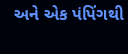અને એક પંપિંગથી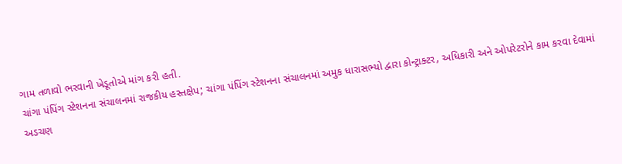ગામ તળાવો ભરવાની ખેડૂતોએ માંગ કરી હતી.
ચાંગા પંપિંગ સ્ટેશનના સંચાલનમાં રાજકીય હસ્તક્ષેપ; ચાંગા પંપિંગ સ્ટેશનના સંચાલનમાં અમુક ધારાસભ્યો દ્વારા કોન્ટ્રાક્ટર, અધિકારી અને ઓપરેટરોને કામ કરવા દેવામાં અડચણ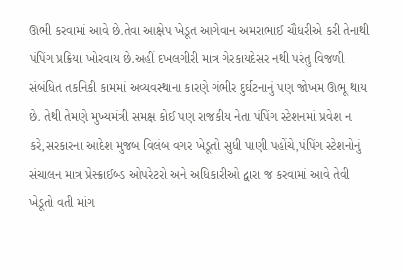ઊભી કરવામાં આવે છે.તેવા આક્ષેપ ખેડૂત આગેવાન અમરાભાઈ ચૌધરીએ કરી તેનાથી પંપિંગ પ્રક્રિયા ખોરવાય છે.અહીં દખલગીરી માત્ર ગેરકાયદેસર નથી પરંતુ વિજળી સંબંધિત તકનિકી કામમાં અવ્યવસ્થાના કારણે ગંભીર દુર્ઘટનાનું પણ જોખમ ઊભૂ થાય છે. તેથી તેમણે મુખ્યમંત્રી સમક્ષ કોઈ પણ રાજકીય નેતા પંપિંગ સ્ટેશનમાં પ્રવેશ ન કરે,સરકારના આદેશ મુજબ વિલંબ વગર ખેડૂતો સુધી પાણી પહોંચે,પંપિંગ સ્ટેશનોનું સંચાલન માત્ર પ્રેસ્ક્રાઈબ્ડ ઓપરેટરો અને અધિકારીઓ દ્વારા જ કરવામાં આવે તેવી ખેડૂતો વતી માંગ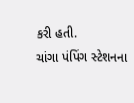કરી હતી.
ચાંગા પંપિંગ સ્ટેશનના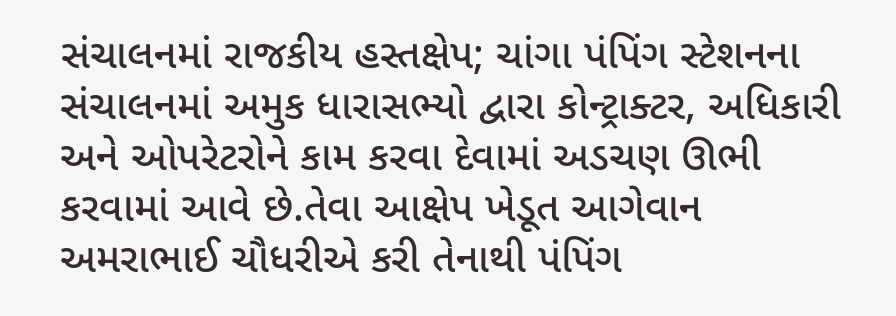સંચાલનમાં રાજકીય હસ્તક્ષેપ; ચાંગા પંપિંગ સ્ટેશનના સંચાલનમાં અમુક ધારાસભ્યો દ્વારા કોન્ટ્રાક્ટર, અધિકારી અને ઓપરેટરોને કામ કરવા દેવામાં અડચણ ઊભી કરવામાં આવે છે.તેવા આક્ષેપ ખેડૂત આગેવાન અમરાભાઈ ચૌધરીએ કરી તેનાથી પંપિંગ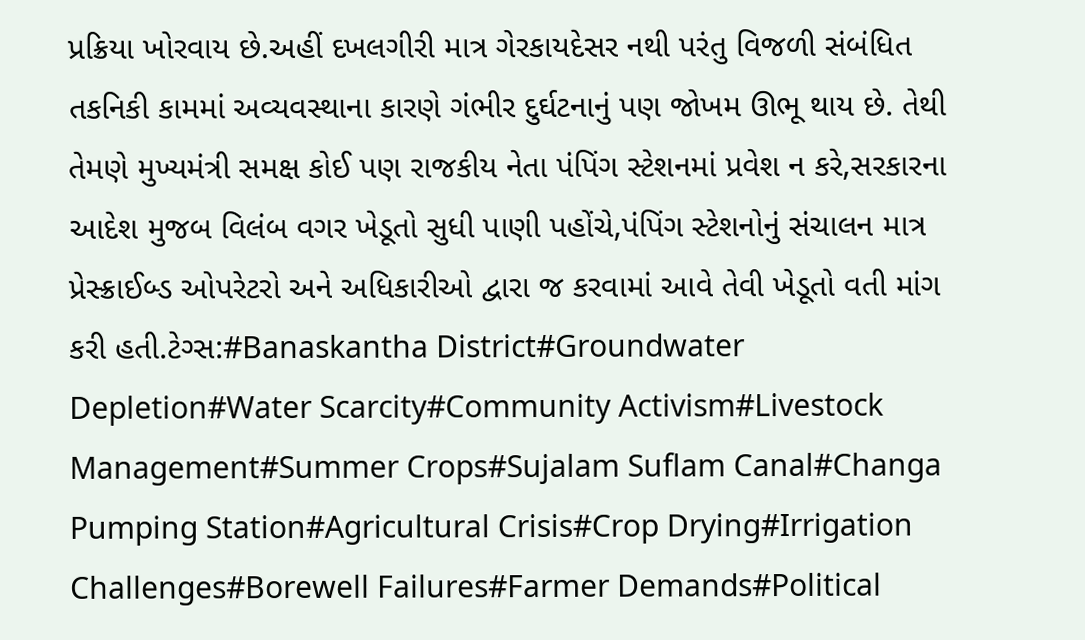પ્રક્રિયા ખોરવાય છે.અહીં દખલગીરી માત્ર ગેરકાયદેસર નથી પરંતુ વિજળી સંબંધિત તકનિકી કામમાં અવ્યવસ્થાના કારણે ગંભીર દુર્ઘટનાનું પણ જોખમ ઊભૂ થાય છે. તેથી તેમણે મુખ્યમંત્રી સમક્ષ કોઈ પણ રાજકીય નેતા પંપિંગ સ્ટેશનમાં પ્રવેશ ન કરે,સરકારના આદેશ મુજબ વિલંબ વગર ખેડૂતો સુધી પાણી પહોંચે,પંપિંગ સ્ટેશનોનું સંચાલન માત્ર પ્રેસ્ક્રાઈબ્ડ ઓપરેટરો અને અધિકારીઓ દ્વારા જ કરવામાં આવે તેવી ખેડૂતો વતી માંગ કરી હતી.ટેગ્સ:#Banaskantha District#Groundwater Depletion#Water Scarcity#Community Activism#Livestock Management#Summer Crops#Sujalam Suflam Canal#Changa Pumping Station#Agricultural Crisis#Crop Drying#Irrigation Challenges#Borewell Failures#Farmer Demands#Political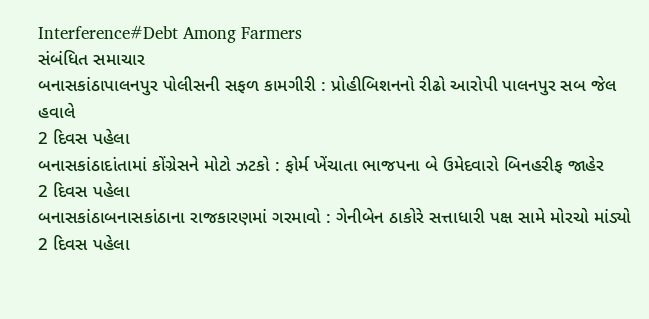Interference#Debt Among Farmers
સંબંધિત સમાચાર
બનાસકાંઠાપાલનપુર પોલીસની સફળ કામગીરી : પ્રોહીબિશનનો રીઢો આરોપી પાલનપુર સબ જેલ હવાલે
2 દિવસ પહેલા
બનાસકાંઠાદાંતામાં કોંગ્રેસને મોટો ઝટકો : ફોર્મ ખેંચાતા ભાજપના બે ઉમેદવારો બિનહરીફ જાહેર
2 દિવસ પહેલા
બનાસકાંઠાબનાસકાંઠાના રાજકારણમાં ગરમાવો : ગેનીબેન ઠાકોરે સત્તાધારી પક્ષ સામે મોરચો માંડ્યો
2 દિવસ પહેલા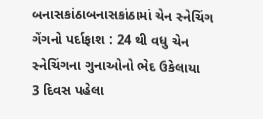બનાસકાંઠાબનાસકાંઠામાં ચેન સ્નેચિંગ ગેંગનો પર્દાફાશ : 24 થી વધુ ચેન સ્નેચિંગના ગુનાઓનો ભેદ ઉકેલાયા
3 દિવસ પહેલા